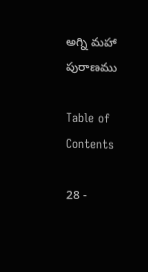అగ్ని మహా పురాణము

Table of Contents

28 -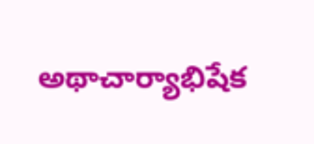అథాచార్యాభిషేక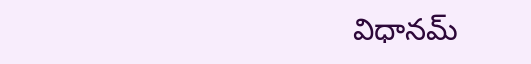విధానమ్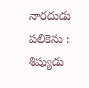నారదుడు పలికెను : శిష్యుడు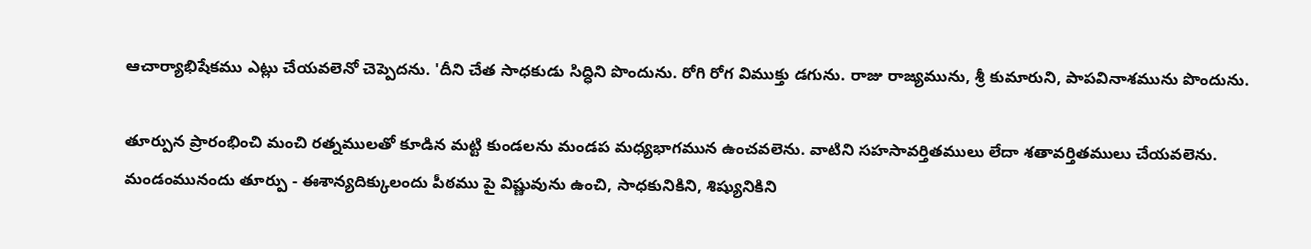ఆచార్యాభిషేకము ఎట్లు చేయవలెనో చెప్పెదను. 'దీని చేత సాధకుడు సిద్ధిని పొందును. రోగి రోగ విముక్తు డగును. రాజు రాజ్యమును, శ్రీ కుమారుని, పాపవినాశమును పొందును.

తూర్పున ప్రారంభించి మంచి రత్నములతో కూడిన మట్టి కుండలను మండప మధ్యభాగమున ఉంచవలెను. వాటిని సహసావర్తితములు లేదా శతావర్తితములు చేయవలెను. మండంమునందు తూర్పు - ఈశాన్యదిక్కులందు పీఠము పై విష్ణువును ఉంచి, సాధకునికిని, శిష్యునికిని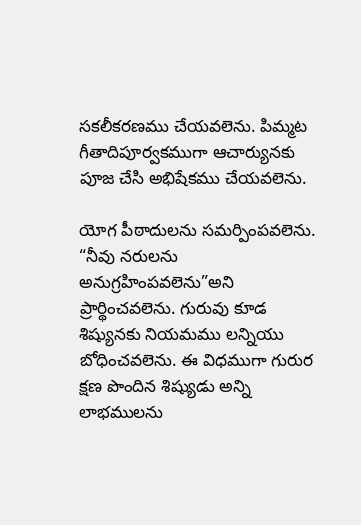సకలీకరణము చేయవలెను. పిమ్మట గీతాదిపూర్వకముగా ఆచార్యునకు పూజ చేసి అభిషేకము చేయవలెను.

యోగ పీఠాదులను సమర్పింపవలెను. “నీవు నరులను అనుగ్రహింపవలెను”అని ప్రార్థించవలెను. గురువు కూడ శిష్యునకు నియమము లన్నియు బోధించవలెను. ఈ విధముగా గురుర క్షణ పొందిన శిష్యుడు అన్ని లాభములను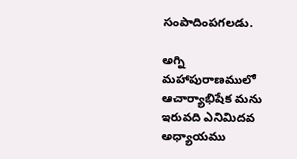సంపాదింపగలడు.

అగ్ని మహాపురాణములో ఆచార్యాభిషేక మను ఇరువది ఎనిమిదవ అధ్యాయము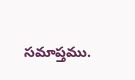సమాప్తము.